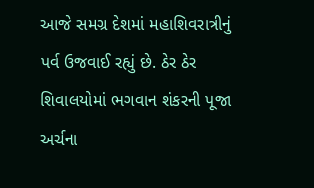આજે સમગ્ર દેશમાં મહાશિવરાત્રીનું પર્વ ઉજવાઈ રહ્યું છે. ઠેર ઠેર શિવાલયોમાં ભગવાન શંકરની પૂજા અર્ચના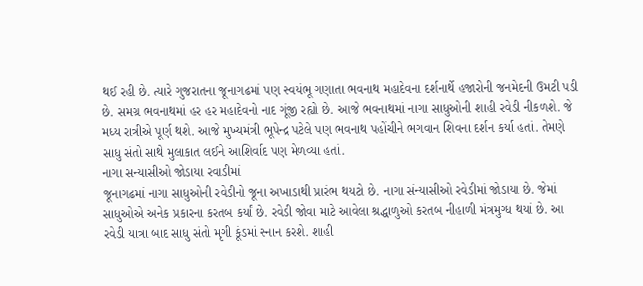થઈ રહી છે. ત્યારે ગુજરાતના જૂનાગઢમાં પણ સ્વયંભૂ ગણાતા ભવનાથ મહાદેવના દર્શનાર્થે હજારોની જનમેદની ઉમટી પડી છે. સમગ્ર ભવનાથમાં હર હર મહાદેવનો નાદ ગૂંજી રહ્યો છે. આજે ભવનાથમાં નાગા સાધુઓની શાહી રવેડી નીકળશે. જે મધ્ય રાત્રીએ પૂર્ણ થશે. આજે મુખ્યમંત્રી ભૂપેન્દ્ર પટેલે પણ ભવનાથ પહોંચીને ભગવાન શિવના દર્શન કર્યા હતાં. તેમણે સાધુ સંતો સાથે મુલાકાત લઈને આશિર્વાદ પણ મેળવ્યા હતાં.
નાગા સન્યાસીઓ જોડાયા રવાડીમાં
જૂનાગઢમાં નાગા સાધુઓની રવેડીનો જૂના અખાડાથી પ્રારંભ થયટો છે. નાગા સંન્યાસીઓ રવેડીમાં જોડાયા છે. જેમાં સાધુઓએ અનેક પ્રકારના કરતબ કર્યાં છે. રવેડી જોવા માટે આવેલા શ્રદ્ધાળુઓ કરતબ નીહાળી મંત્રમુગ્ધ થયાં છે. આ રવેડી યાત્રા બાદ સાધુ સંતો મૃગી કૂંડમાં સ્નાન કરશે. શાહી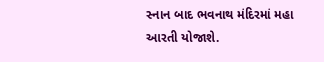સ્નાન બાદ ભવનાથ મંદિરમાં મહા આરતી યોજાશે.